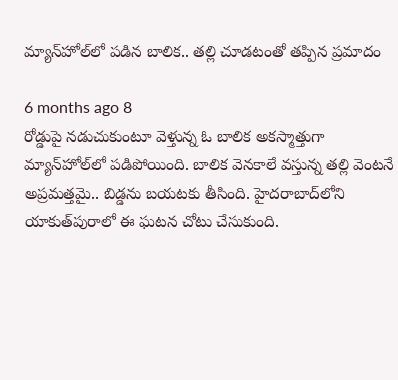మ్యాన్‌హోల్‌లో పడిన బాలిక.. తల్లి చూడటంతో తప్పిన ప్రమాదం

6 months ago 8
రోడ్డుపై నడుచుకుంటూ వెళ్తున్న ఓ బాలిక అకస్మాత్తుగా మ్యాన్‌హోల్‌లో పడిపోయింది. బాలిక వెనకాలే వస్తున్న తల్లి వెంటనే అప్రమత్తమై.. బిడ్డను బయటకు తీసింది. హైదరాబాద్‌లోని యాకుత్‌పురాలో ఈ ఘటన చోటు చేసుకుంది.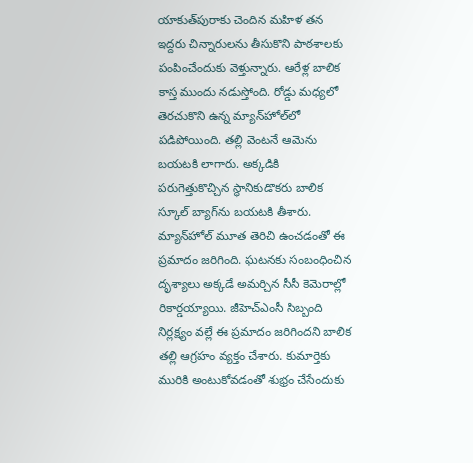యాకుత్‌పురాకు చెందిన మహిళ తన ఇద్దరు చిన్నారులను తీసుకొని పాఠశాలకు పంపించేందుకు వెళ్తున్నారు. ఆరేళ్ల బాలిక కాస్త ముందు నడుస్తోంది. రోడ్డు మధ్యలో తెరచుకొని ఉన్న మ్యాన్‌హోల్‌లో పడిపోయింది. తల్లి వెంటనే ఆమెను బయటకి లాగారు. అక్కడికి పరుగెత్తుకొచ్చిన స్థానికుడొకరు బాలిక స్కూల్ బ్యాగ్‌ను బయటకి తీశారు. మ్యాన్‌హోల్ మూత తెరిచి ఉంచడంతో ఈ ప్రమాదం జరిగింది. ఘటనకు సంబంధించిన దృశ్యాలు అక్కడే అమర్చిన సీసీ కెమెరాల్లో రికార్డయ్యాయి. జీహెచ్‌ఎంసీ సిబ్బంది నిర్లక్ష్యం వల్లే ఈ ప్రమాదం జరిగిందని బాలిక తల్లి ఆగ్రహం వ్యక్తం చేశారు. కుమార్తెకు మురికి అంటుకోవడంతో శుభ్రం చేసేందుకు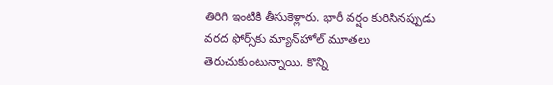తిరిగి ఇంటికి తీసుకెళ్లారు. భారీ వర్షం కురిసినప్పుడు వరద ఫోర్స్‌కు మ్యాన్‌హోల్ మూతలు తెరుచుకుంటున్నాయి. కొన్ని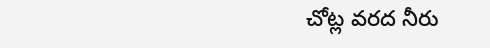చోట్ల వరద నీరు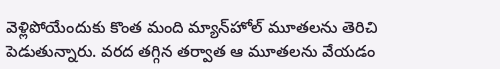వెళ్లిపోయేందుకు కొంత మంది మ్యాన్‌హోల్ మూతలను తెరిచి పెడుతున్నారు. వరద తగ్గిన తర్వాత ఆ మూతలను వేయడం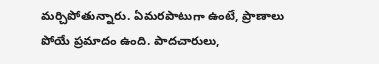మర్చిపోతున్నారు. ఏమరపాటుగా ఉంటే, ప్రాణాలు పోయే ప్రమాదం ఉంది. పాదచారులు,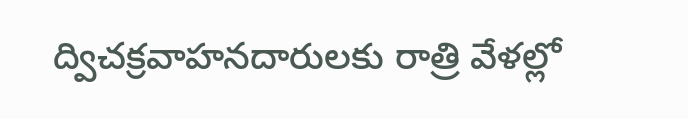ద్విచక్రవాహనదారులకు రాత్రి వేళల్లో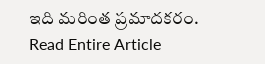ఇది మరింత ప్రమాదకరం.
Read Entire Article